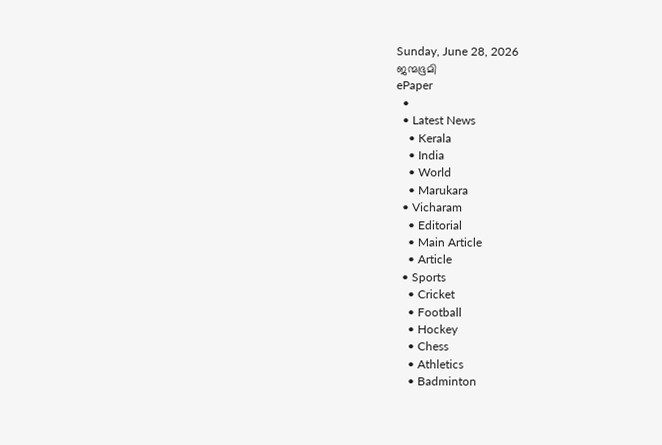Sunday, June 28, 2026
ജന്മഭൂമി
ePaper
  •
  • Latest News
    • Kerala
    • India
    • World
    • Marukara
  • Vicharam
    • Editorial
    • Main Article
    • Article
  • Sports
    • Cricket
    • Football
    • Hockey
    • Chess
    • Athletics
    • Badminton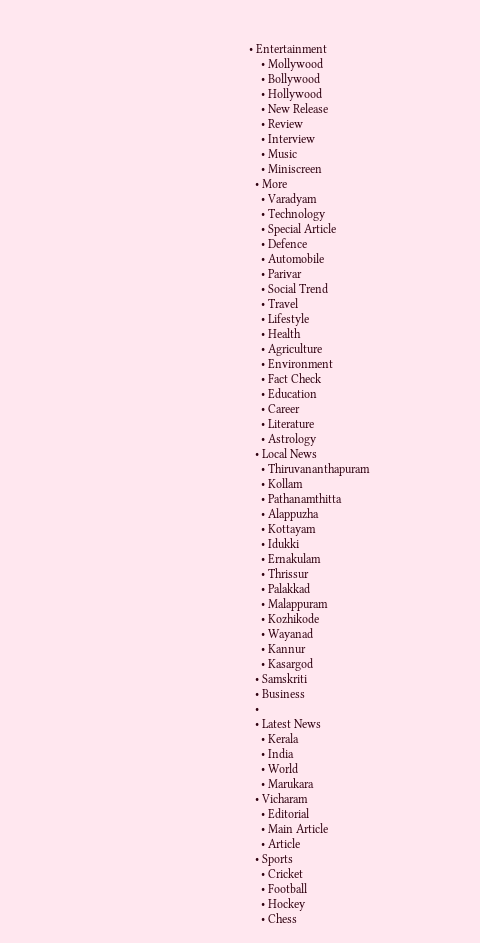• Entertainment
    • Mollywood
    • Bollywood
    • Hollywood
    • New Release
    • Review
    • Interview
    • Music
    • Miniscreen
  • More
    • Varadyam
    • Technology
    • Special Article
    • Defence
    • Automobile
    • Parivar
    • Social Trend
    • Travel
    • Lifestyle
    • Health
    • Agriculture
    • Environment
    • Fact Check
    • Education
    • Career
    • Literature
    • Astrology
  • Local News
    • Thiruvananthapuram
    • Kollam
    • Pathanamthitta
    • Alappuzha
    • Kottayam
    • Idukki
    • Ernakulam
    • Thrissur
    • Palakkad
    • Malappuram
    • Kozhikode
    • Wayanad
    • Kannur
    • Kasargod
  • Samskriti
  • Business
  •
  • Latest News
    • Kerala
    • India
    • World
    • Marukara
  • Vicharam
    • Editorial
    • Main Article
    • Article
  • Sports
    • Cricket
    • Football
    • Hockey
    • Chess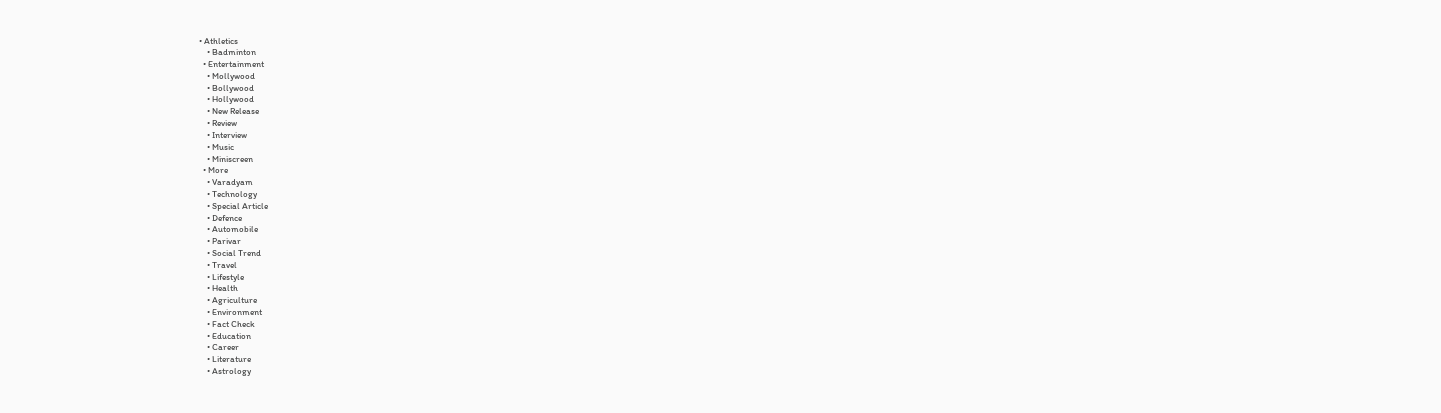• Athletics
    • Badminton
  • Entertainment
    • Mollywood
    • Bollywood
    • Hollywood
    • New Release
    • Review
    • Interview
    • Music
    • Miniscreen
  • More
    • Varadyam
    • Technology
    • Special Article
    • Defence
    • Automobile
    • Parivar
    • Social Trend
    • Travel
    • Lifestyle
    • Health
    • Agriculture
    • Environment
    • Fact Check
    • Education
    • Career
    • Literature
    • Astrology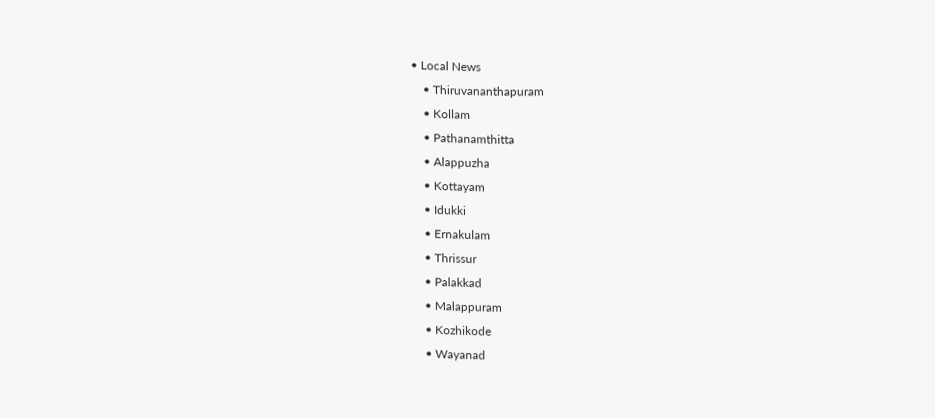• Local News
    • Thiruvananthapuram
    • Kollam
    • Pathanamthitta
    • Alappuzha
    • Kottayam
    • Idukki
    • Ernakulam
    • Thrissur
    • Palakkad
    • Malappuram
    • Kozhikode
    • Wayanad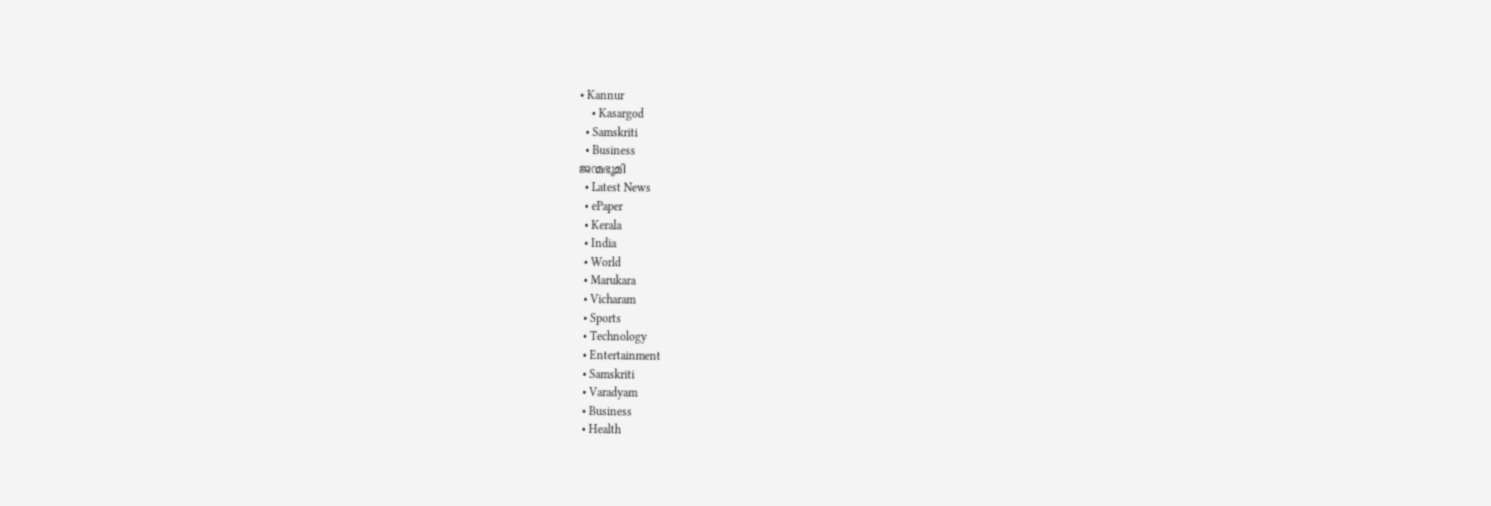• Kannur
    • Kasargod
  • Samskriti
  • Business
ജന്മഭൂമി
  • Latest News
  • ePaper
  • Kerala
  • India
  • World
  • Marukara
  • Vicharam
  • Sports
  • Technology
  • Entertainment
  • Samskriti
  • Varadyam
  • Business
  • Health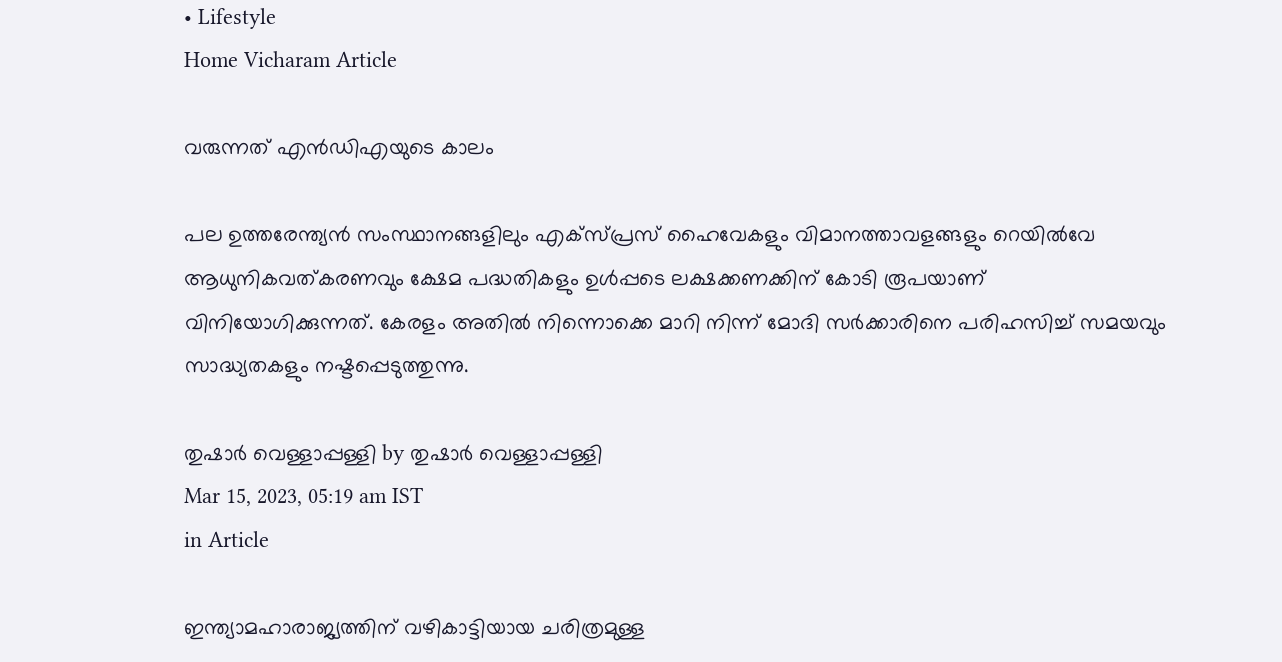• Lifestyle
Home Vicharam Article

വരുന്നത് എന്‍ഡിഎയുടെ കാലം

പല ഉത്തരേന്ത്യന്‍ സംസ്ഥാനങ്ങളിലും എക്‌സ്പ്രസ് ഹൈവേകളും വിമാനത്താവളങ്ങളും റെയില്‍വേ ആധുനികവത്കരണവും ക്ഷേമ പദ്ധതികളും ഉള്‍പ്പടെ ലക്ഷക്കണക്കിന് കോടി രൂപയാണ് വിനിയോഗിക്കുന്നത്. കേരളം അതില്‍ നിന്നൊക്കെ മാറി നിന്ന് മോദി സര്‍ക്കാരിനെ പരിഹസിച്ച് സമയവും സാദ്ധ്യതകളും നഷ്ടപ്പെടുത്തുന്നു.

തുഷാര്‍ വെള്ളാപ്പള്ളി by തുഷാര്‍ വെള്ളാപ്പള്ളി
Mar 15, 2023, 05:19 am IST
in Article

ഇന്ത്യാമഹാരാജ്യത്തിന് വഴികാട്ടിയായ ചരിത്രമുള്ള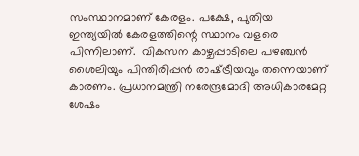സംസ്ഥാനമാണ് കേരളം. പക്ഷേ, പുതിയ ഇന്ത്യയില്‍ കേരളത്തിന്റെ സ്ഥാനം വളരെ പിന്നിലാണ്.  വികസന കാഴ്ചപ്പാടിലെ പഴഞ്ചന്‍ ശൈലിയും പിന്തിരിപ്പന്‍ രാഷ്‌ട്രീയവും തന്നെയാണ് കാരണം. പ്രധാനമന്ത്രി നരേന്ദ്രമോദി അധികാരമേറ്റ ശേഷം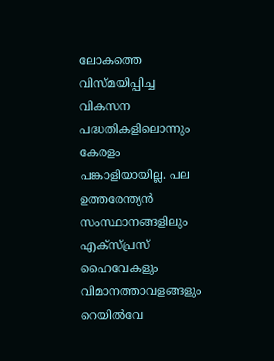ലോകത്തെ വിസ്മയിപ്പിച്ച വികസന പദ്ധതികളിലൊന്നും കേരളം പങ്കാളിയായില്ല. പല ഉത്തരേന്ത്യന്‍ സംസ്ഥാനങ്ങളിലും എക്‌സ്പ്രസ് ഹൈവേകളും വിമാനത്താവളങ്ങളും റെയില്‍വേ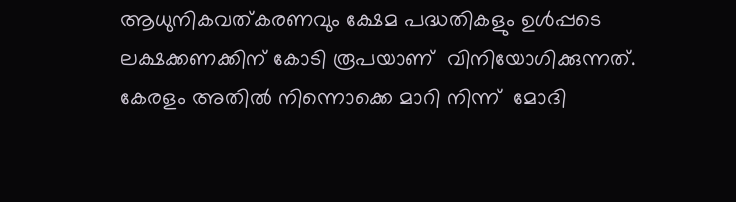ആധുനികവത്കരണവും ക്ഷേമ പദ്ധതികളും ഉള്‍പ്പടെ ലക്ഷക്കണക്കിന് കോടി രൂപയാണ്  വിനിയോഗിക്കുന്നത്. കേരളം അതില്‍ നിന്നൊക്കെ മാറി നിന്ന്  മോദി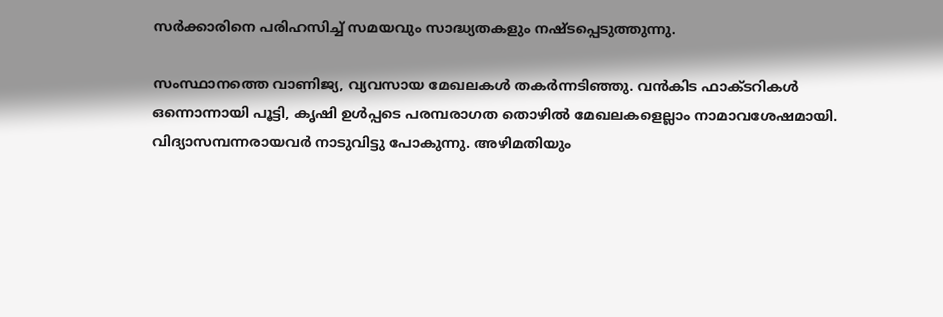സര്‍ക്കാരിനെ പരിഹസിച്ച് സമയവും സാദ്ധ്യതകളും നഷ്ടപ്പെടുത്തുന്നു.

സംസ്ഥാനത്തെ വാണിജ്യ, വ്യവസായ മേഖലകള്‍ തകര്‍ന്നടിഞ്ഞു. വന്‍കിട ഫാക്ടറികള്‍ ഒന്നൊന്നായി പൂട്ടി, കൃഷി ഉള്‍പ്പടെ പരമ്പരാഗത തൊഴില്‍ മേഖലകളെല്ലാം നാമാവശേഷമായി. വിദ്യാസമ്പന്നരായവര്‍ നാടുവിട്ടു പോകുന്നു. അഴിമതിയും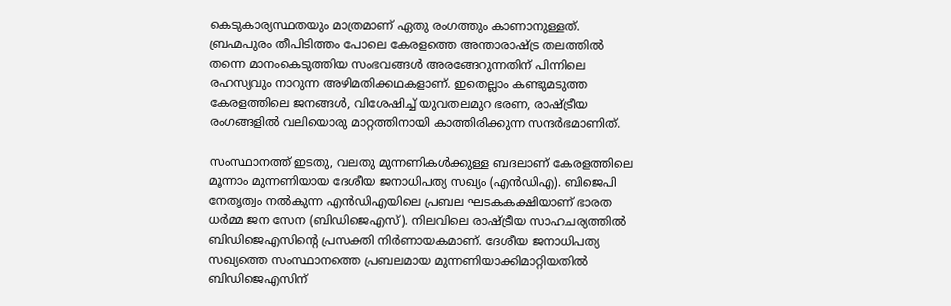കെടുകാര്യസ്ഥതയും മാത്രമാണ് ഏതു രംഗത്തും കാണാനുള്ളത്. ബ്രഹ്മപുരം തീപിടിത്തം പോലെ കേരളത്തെ അന്താരാഷ്‌ട്ര തലത്തില്‍ തന്നെ മാനംകെടുത്തിയ സംഭവങ്ങള്‍ അരങ്ങേറുന്നതിന് പിന്നിലെ രഹസ്യവും നാറുന്ന അഴിമതിക്കഥകളാണ്. ഇതെല്ലാം കണ്ടുമടുത്ത കേരളത്തിലെ ജനങ്ങള്‍, വിശേഷിച്ച് യുവതലമുറ ഭരണ, രാഷ്‌ട്രീയ രംഗങ്ങളില്‍ വലിയൊരു മാറ്റത്തിനായി കാത്തിരിക്കുന്ന സന്ദര്‍ഭമാണിത്.

സംസ്ഥാനത്ത് ഇടതു, വലതു മുന്നണികള്‍ക്കുള്ള ബദലാണ് കേരളത്തിലെ മൂന്നാം മുന്നണിയായ ദേശീയ ജനാധിപത്യ സഖ്യം (എന്‍ഡിഎ). ബിജെപി നേതൃത്വം നല്‍കുന്ന എന്‍ഡിഎയിലെ പ്രബല ഘടകകക്ഷിയാണ് ഭാരത ധര്‍മ്മ ജന സേന (ബിഡിജെഎസ്). നിലവിലെ രാഷ്‌ട്രീയ സാഹചര്യത്തില്‍ ബിഡിജെഎസിന്റെ പ്രസക്തി നിര്‍ണായകമാണ്. ദേശീയ ജനാധിപത്യ സഖ്യത്തെ സംസ്ഥാനത്തെ പ്രബലമായ മുന്നണിയാക്കിമാറ്റിയതില്‍ ബിഡിജെഎസിന്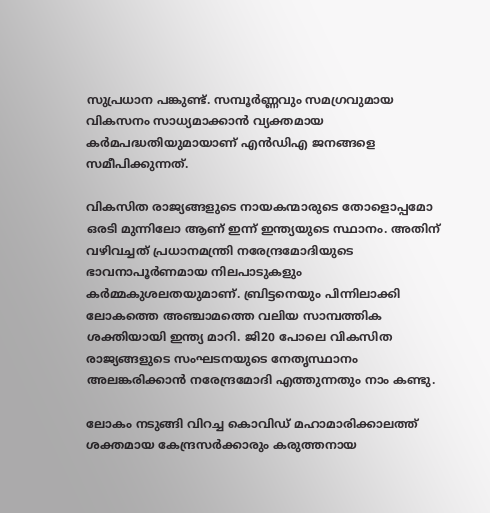സുപ്രധാന പങ്കുണ്ട്. സമ്പൂര്‍ണ്ണവും സമഗ്രവുമായ വികസനം സാധ്യമാക്കാന്‍ വ്യക്തമായ കര്‍മപദ്ധതിയുമായാണ് എന്‍ഡിഎ ജനങ്ങളെ സമീപിക്കുന്നത്.

വികസിത രാജ്യങ്ങളുടെ നായകന്മാരുടെ തോളൊപ്പമോ ഒരടി മുന്നിലോ ആണ് ഇന്ന് ഇന്ത്യയുടെ സ്ഥാനം. അതിന് വഴിവച്ചത് പ്രധാനമന്ത്രി നരേന്ദ്രമോദിയുടെ ഭാവനാപൂര്‍ണമായ നിലപാടുകളും കര്‍മ്മകുശലതയുമാണ്. ബ്രിട്ടനെയും പിന്നിലാക്കി ലോകത്തെ അഞ്ചാമത്തെ വലിയ സാമ്പത്തിക ശക്തിയായി ഇന്ത്യ മാറി. ജി20 പോലെ വികസിത രാജ്യങ്ങളുടെ സംഘടനയുടെ നേതൃസ്ഥാനം അലങ്കരിക്കാന്‍ നരേന്ദ്രമോദി എത്തുന്നതും നാം കണ്ടു.

ലോകം നടുങ്ങി വിറച്ച കൊവിഡ് മഹാമാരിക്കാലത്ത്  ശക്തമായ കേന്ദ്രസര്‍ക്കാരും കരുത്തനായ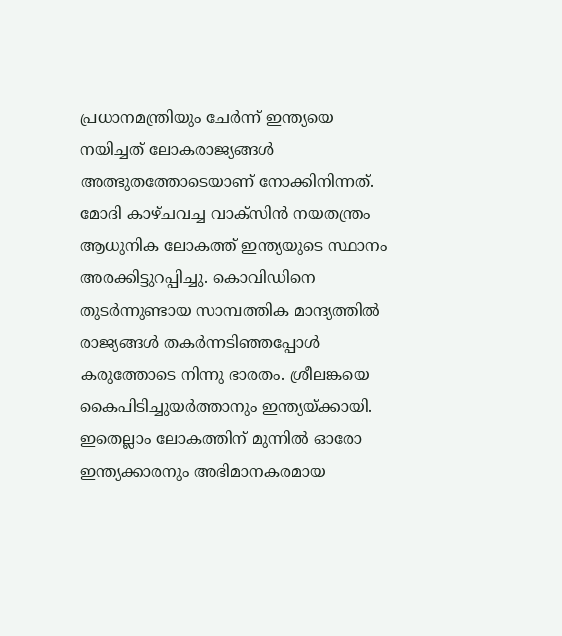പ്രധാനമന്ത്രിയും ചേര്‍ന്ന് ഇന്ത്യയെ നയിച്ചത് ലോകരാജ്യങ്ങള്‍ അത്ഭുതത്തോടെയാണ് നോക്കിനിന്നത്. മോദി കാഴ്ചവച്ച വാക്‌സിന്‍ നയതന്ത്രം ആധുനിക ലോകത്ത് ഇന്ത്യയുടെ സ്ഥാനം അരക്കിട്ടുറപ്പിച്ചു. കൊവിഡിനെ തുടര്‍ന്നുണ്ടായ സാമ്പത്തിക മാന്ദ്യത്തില്‍ രാജ്യങ്ങള്‍ തകര്‍ന്നടിഞ്ഞപ്പോള്‍ കരുത്തോടെ നിന്നു ഭാരതം. ശ്രീലങ്കയെ കൈപിടിച്ചുയര്‍ത്താനും ഇന്ത്യയ്‌ക്കായി. ഇതെല്ലാം ലോകത്തിന് മുന്നില്‍ ഓരോ ഇന്ത്യക്കാരനും അഭിമാനകരമായ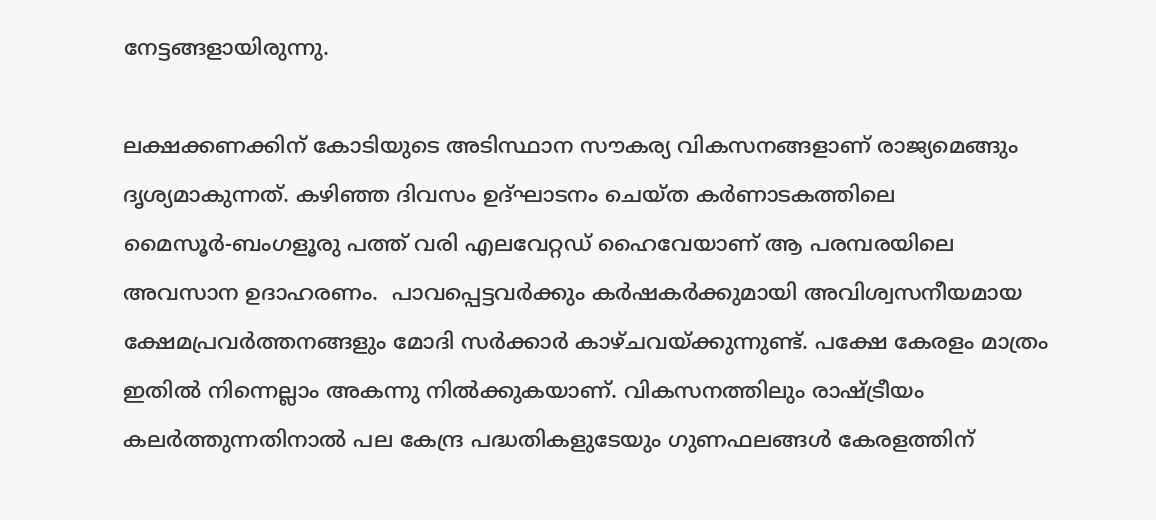നേട്ടങ്ങളായിരുന്നു.

ലക്ഷക്കണക്കിന് കോടിയുടെ അടിസ്ഥാന സൗകര്യ വികസനങ്ങളാണ് രാജ്യമെങ്ങും ദൃശ്യമാകുന്നത്. കഴിഞ്ഞ ദിവസം ഉദ്ഘാടനം ചെയ്ത കര്‍ണാടകത്തിലെ മൈസൂര്‍-ബംഗളൂരു പത്ത് വരി എലവേറ്റഡ് ഹൈവേയാണ് ആ പരമ്പരയിലെ അവസാന ഉദാഹരണം.  പാവപ്പെട്ടവര്‍ക്കും കര്‍ഷകര്‍ക്കുമായി അവിശ്വസനീയമായ ക്ഷേമപ്രവര്‍ത്തനങ്ങളും മോദി സര്‍ക്കാര്‍ കാഴ്ചവയ്‌ക്കുന്നുണ്ട്. പക്ഷേ കേരളം മാത്രം ഇതില്‍ നിന്നെല്ലാം അകന്നു നില്‍ക്കുകയാണ്. വികസനത്തിലും രാഷ്‌ട്രീയം കലര്‍ത്തുന്നതിനാല്‍ പല കേന്ദ്ര പദ്ധതികളുടേയും ഗുണഫലങ്ങള്‍ കേരളത്തിന്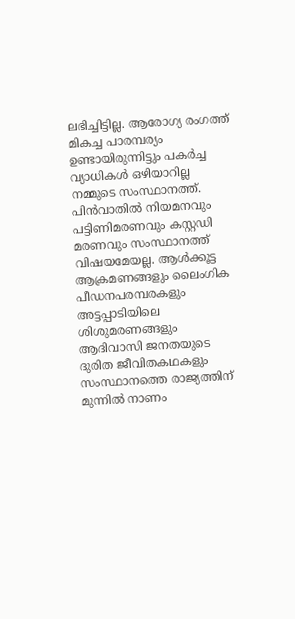ലഭിച്ചിട്ടില്ല. ആരോഗ്യ രംഗത്ത് മികച്ച പാരമ്പര്യം ഉണ്ടായിരുന്നിട്ടും പകര്‍ച്ച വ്യാധികള്‍ ഒഴിയാറില്ല നമ്മുടെ സംസ്ഥാനത്ത്.  പിന്‍വാതില്‍ നിയമനവും പട്ടിണിമരണവും കസ്റ്റഡി മരണവും സംസ്ഥാനത്ത് വിഷയമേയല്ല. ആള്‍ക്കൂട്ട ആക്രമണങ്ങളും ലൈംഗിക പീഡനപരമ്പരകളും അട്ടപ്പാടിയിലെ ശിശുമരണങ്ങളും ആദിവാസി ജനതയുടെ ദുരിത ജീവിതകഥകളും സംസ്ഥാനത്തെ രാജ്യത്തിന് മുന്നില്‍ നാണം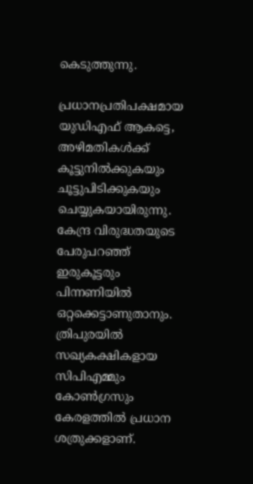കെടുത്തുന്നു.

പ്രധാനപ്രതിപക്ഷമായ യുഡിഎഫ് ആകട്ടെ,  അഴിമതികള്‍ക്ക് കൂട്ടുനില്‍ക്കുകയും ചൂട്ടുപിടിക്കുകയും ചെയ്യുകയായിരുന്നു. കേന്ദ്ര വിരുദ്ധതയുടെ പേരുപറഞ്ഞ് ഇരുകൂട്ടരും പിന്നണിയില്‍ ഒറ്റക്കെട്ടാണുതാനും. ത്രിപുരയില്‍ സഖ്യകക്ഷികളായ സിപിഎമ്മും കോണ്‍ഗ്രസും കേരളത്തില്‍ പ്രധാന ശത്രുക്കളാണ്.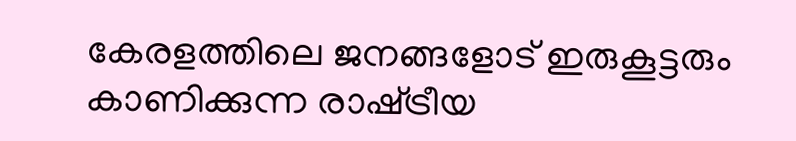കേരളത്തിലെ ജനങ്ങളോട് ഇരുകൂട്ടരും കാണിക്കുന്ന രാഷ്‌ട്രീയ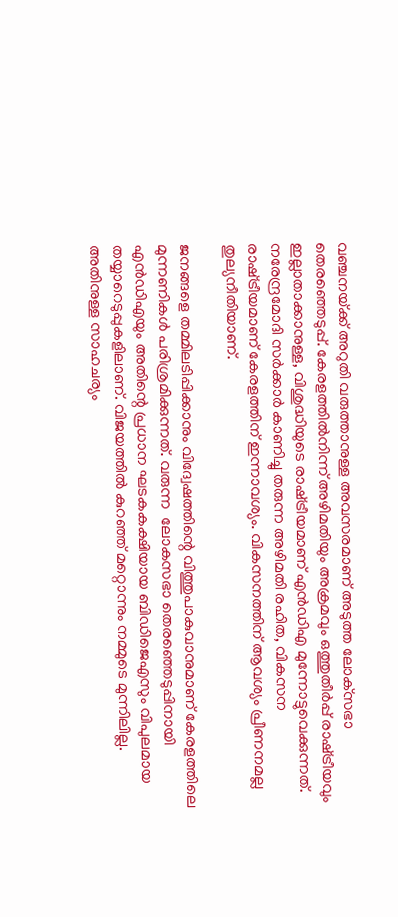വഞ്ചനയ്‌ക്ക് അറുതി വരുത്താനുള്ള അവസരമാണ് അടുത്ത ലോക്‌സഭാ തെരഞ്ഞെടുപ്പ്. കേരളത്തില്‍നിന്ന് അഴിമതിയും അക്രമവും ഒത്തുതീര്‍പ്പ് രാഷ്‌ട്രീയവും ഇല്ലാതാക്കാനുള്ള, വിശുദ്ധിയുടെ രാഷ്‌ട്രീയമാണ് എന്‍ഡിഎ മുന്നോട്ടുവെക്കുന്നത്. നരേന്ദ്രമോദി സര്‍ക്കാര്‍ കാണിച്ചു തരുന്ന അഴിമതി രഹിത, വികസന രാഷ്‌ട്രീയമാണ് കേരളത്തിന് ഇന്നാവശ്യം. വികസനത്തിന് ആവശ്യം പ്രീണനമല്ല തുല്യനീതിയാണ്.

ജനങ്ങളെ തമ്മിലടിപ്പിക്കാനും വിദ്വേഷത്തിന്റെ വിത്തുപാകുവാനുമാണ് കേരളത്തിലെ മുന്നണികള്‍ പരിശ്രമിക്കുന്നത്. വരുന്ന  ലോകസഭാ തെരഞ്ഞെടുപ്പിനായി എന്‍ഡിഎയും അതിന്റെ പ്രധാന ഘടകകക്ഷിയായ ബിഡിജെഎസും വിപുലമായ തയ്യാറെടുപ്പുകളിലാണ്. വിജയത്തില്‍ കുറഞ്ഞ് മറ്റൊന്നും നമ്മുടെ മുന്നിലില്ല. അതിനുള്ള സാഹചര്യം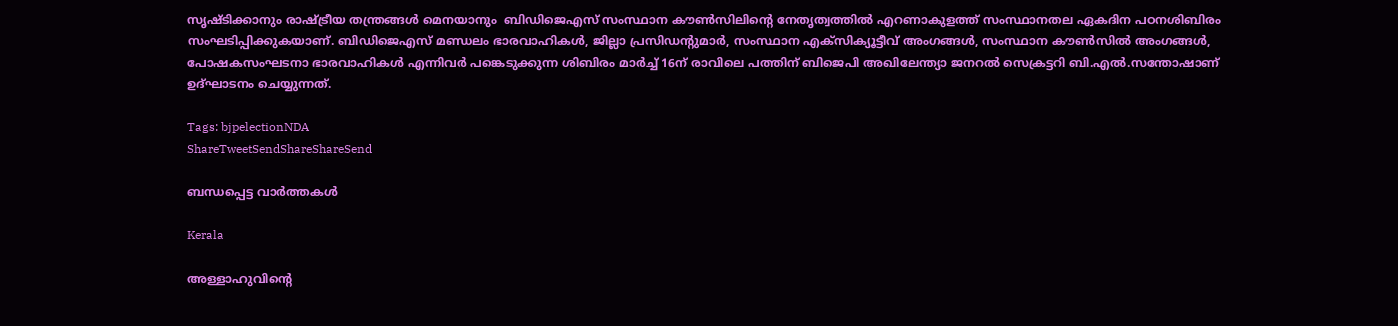സൃഷ്ടിക്കാനും രാഷ്‌ട്രീയ തന്ത്രങ്ങള്‍ മെനയാനും  ബിഡിജെഎസ് സംസ്ഥാന കൗണ്‍സിലിന്റെ നേതൃത്വത്തില്‍ എറണാകുളത്ത് സംസ്ഥാനതല ഏകദിന പഠനശിബിരം സംഘടിപ്പിക്കുകയാണ്. ബിഡിജെഎസ് മണ്ഡലം ഭാരവാഹികള്‍, ജില്ലാ പ്രസിഡന്റുമാര്‍, സംസ്ഥാന എക്‌സിക്യൂട്ടീവ് അംഗങ്ങള്‍, സംസ്ഥാന കൗണ്‍സില്‍ അംഗങ്ങള്‍, പോഷകസംഘടനാ ഭാരവാഹികള്‍ എന്നിവര്‍ പങ്കെടുക്കുന്ന ശിബിരം മാര്‍ച്ച് 16ന് രാവിലെ പത്തിന് ബിജെപി അഖിലേന്ത്യാ ജനറല്‍ സെക്രട്ടറി ബി.എല്‍.സന്തോഷാണ് ഉദ്ഘാടനം ചെയ്യുന്നത്.

Tags: bjpelectionNDA
ShareTweetSendShareShareSend

ബന്ധപ്പെട്ട വാര്‍ത്തകള്‍

Kerala

അള്ളാഹുവിന്റെ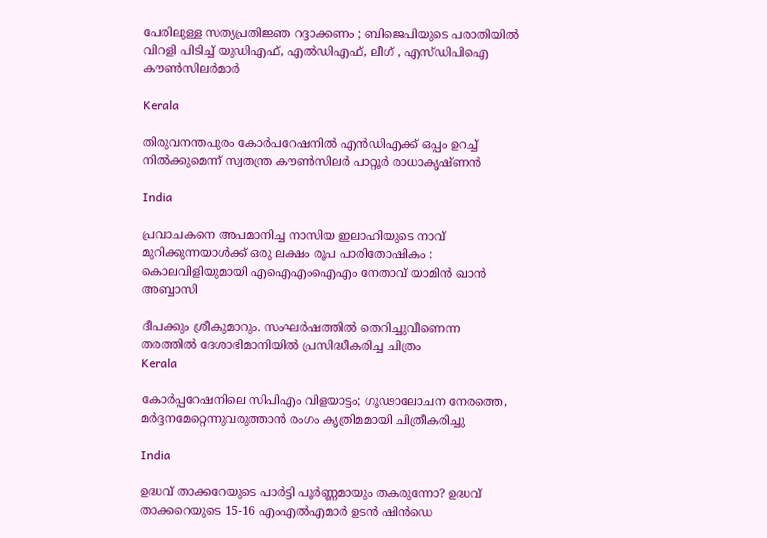പേരിലുള്ള സത്യപ്രതിജ്ഞ റദ്ദാക്കണം ; ബിജെപിയുടെ പരാതിയിൽ വിറളി പിടിച്ച് യുഡിഎഫ്, എൽഡിഎഫ്, ലീഗ് , എസ്ഡിപിഐ കൗൺസിലർമാർ

Kerala

തിരുവനന്തപുരം കോര്‍പറേഷനില്‍ എന്‍ഡിഎക്ക് ഒപ്പം ഉറച്ച് നില്‍ക്കുമെന്ന് സ്വതന്ത്ര കൗണ്‍സിലര്‍ പാറ്റൂര്‍ രാധാകൃഷ്ണന്‍

India

പ്രവാചകനെ അപമാനിച്ച നാസിയ ഇലാഹിയുടെ നാവ് മുറിക്കുന്നയാൾക്ക് ഒരു ലക്ഷം രൂപ പാരിതോഷികം : കൊലവിളിയുമായി എഐഎംഐഎം നേതാവ് യാമിൻ ഖാൻ അബ്ബാസി

ദീപക്കും ശ്രീകുമാറും. സംഘര്‍ഷത്തില്‍ തെറിച്ചുവീണെന്ന തരത്തില്‍ ദേശാഭിമാനിയില്‍ പ്രസിദ്ധീകരിച്ച ചിത്രം
Kerala

കോര്‍പ്പറേഷനിലെ സിപിഎം വിളയാട്ടം; ഗൂഢാലോചന നേരത്തെ, മര്‍ദ്ദനമേറ്റെന്നുവരുത്താന്‍ രംഗം കൃത്രിമമായി ചിത്രീകരിച്ചു

India

ഉദ്ധവ് താക്കറേയുടെ പാര്‍ട്ടി പൂര്‍ണ്ണമായും തകരുന്നോ? ഉദ്ധവ് താക്കറെയുടെ 15-16 എംഎൽഎമാർ ഉടൻ ഷിൻഡെ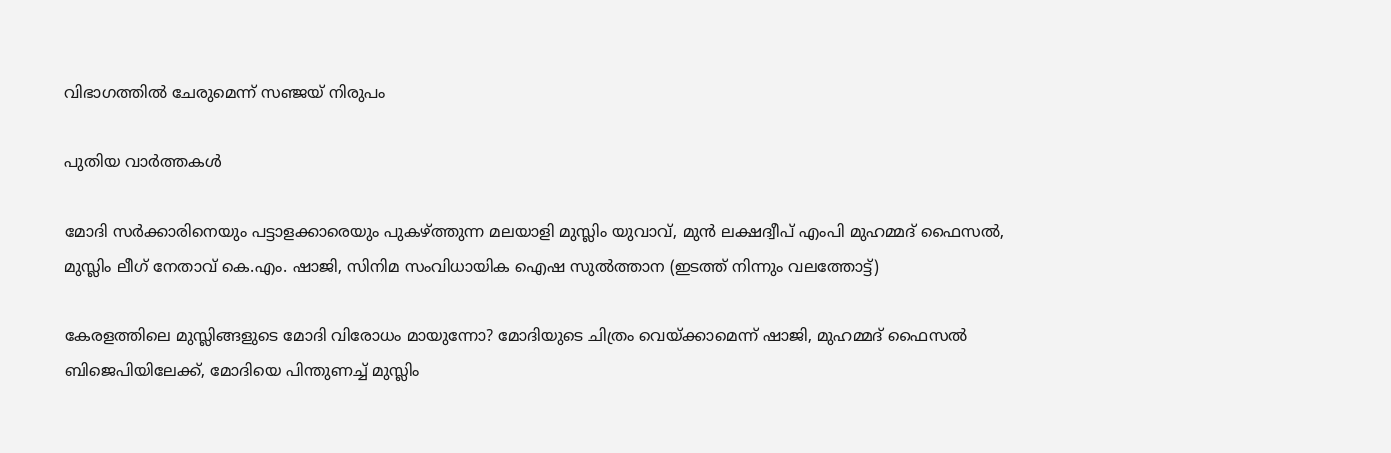വിഭാഗത്തിൽ ചേരുമെന്ന് സഞ്ജയ് നിരുപം

പുതിയ വാര്‍ത്തകള്‍

മോദി സര്‍ക്കാരിനെയും പട്ടാളക്കാരെയും പുകഴ്ത്തുന്ന മലയാളി മുസ്ലിം യുവാവ്, മുന്‍ ലക്ഷദ്വീപ് എംപി മുഹമ്മദ് ഫൈസല്‍, മുസ്ലിം ലീഗ് നേതാവ് കെ.എം. ഷാജി, സിനിമ സംവിധായിക ഐഷ സുല്‍ത്താന (ഇടത്ത് നിന്നും വലത്തോട്ട്)

കേരളത്തിലെ മുസ്ലിങ്ങളുടെ മോദി വിരോധം മായുന്നോ? മോദിയുടെ ചിത്രം വെയ്‌ക്കാമെന്ന് ഷാജി, മുഹമ്മദ് ഫൈസല്‍ ബിജെപിയിലേക്ക്, മോദിയെ പിന്തുണച്ച് മുസ്ലിം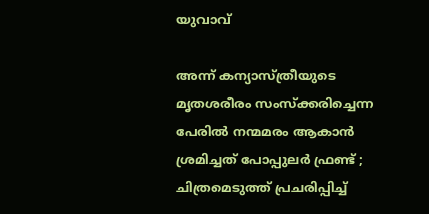യുവാവ്

അന്ന് കന്യാസ്ത്രീയുടെ മൃതശരീരം സംസ്ക്കരിച്ചെന്ന പേരിൽ നന്മമരം ആകാൻ ശ്രമിച്ചത് പോപ്പുലർ ഫ്രണ്ട് ; ചിത്രമെടുത്ത് പ്രചരിപ്പിച്ച്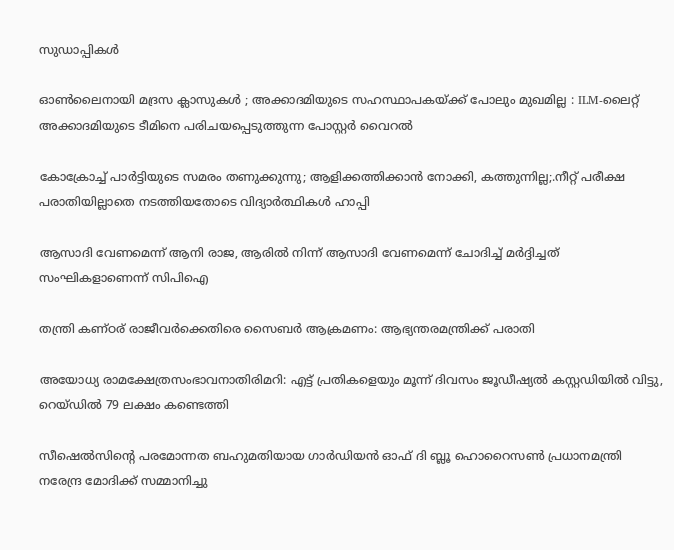സുഡാപ്പികൾ

ഓൺലൈനായി മദ്രസ ക്ലാസുകൾ ; അക്കാദമിയുടെ സഹസ്ഥാപകയ്‌ക്ക് പോലും മുഖമില്ല : ILM-ലൈറ്റ് അക്കാദമിയുടെ ടീമിനെ പരിചയപ്പെടുത്തുന്ന പോസ്റ്റർ വൈറൽ

കോക്രോച്ച് പാര്‍ട്ടിയുടെ സമരം തണുക്കുന്നു; ആളിക്കത്തിക്കാന്‍ നോക്കി, കത്തുന്നില്ല;.നീറ്റ് പരീക്ഷ പരാതിയില്ലാതെ നടത്തിയതോടെ വിദ്യാര്‍ത്ഥികള്‍ ഹാപ്പി

ആസാദി വേണമെന്ന് ആനി രാജ, ആരില്‍ നിന്ന് ആസാദി വേണമെന്ന് ചോദിച്ച് മര്‍ദ്ദിച്ചത് സംഘികളാണെന്ന് സിപിഐ

തന്ത്രി കണ്ഠര് രാജീവര്‍ക്കെതിരെ സൈബര്‍ ആക്രമണം: ആഭ്യന്തരമന്ത്രിക്ക് പരാതി

അയോധ്യ രാമക്ഷേത്രസംഭാവനാതിരിമറി: എട്ട് പ്രതികളെയും മൂന്ന് ദിവസം ജൂഡീഷ്യല്‍ കസ്റ്റഡിയില്‍ വിട്ടു, റെയ്ഡില്‍ 79 ലക്ഷം കണ്ടെത്തി

സീഷെല്‍സിന്റെ പരമോന്നത ബഹുമതിയായ ഗാര്‍ഡിയന്‍ ഓഫ് ദി ബ്ലൂ ഹൊറൈസണ്‍ പ്രധാനമന്ത്രി നരേന്ദ്ര മോദിക്ക് സമ്മാനിച്ചു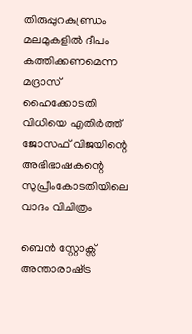തിരുപ്പുറകുണ്ഡ്രം മലമുകളില്‍ ദീപം കത്തിക്കണമെന്ന മദ്രാസ് ഹൈക്കോടതി വിധിയെ എതിര്‍ത്ത് ജോസഫ് വിജയിന്റെ അഭിഭാഷകന്റെ സുപ്രീംകോടതിയിലെ വാദം വിചിത്രം

ബെന്‍ സ്റ്റോക്സ് അന്താരാഷ്‌ട്ര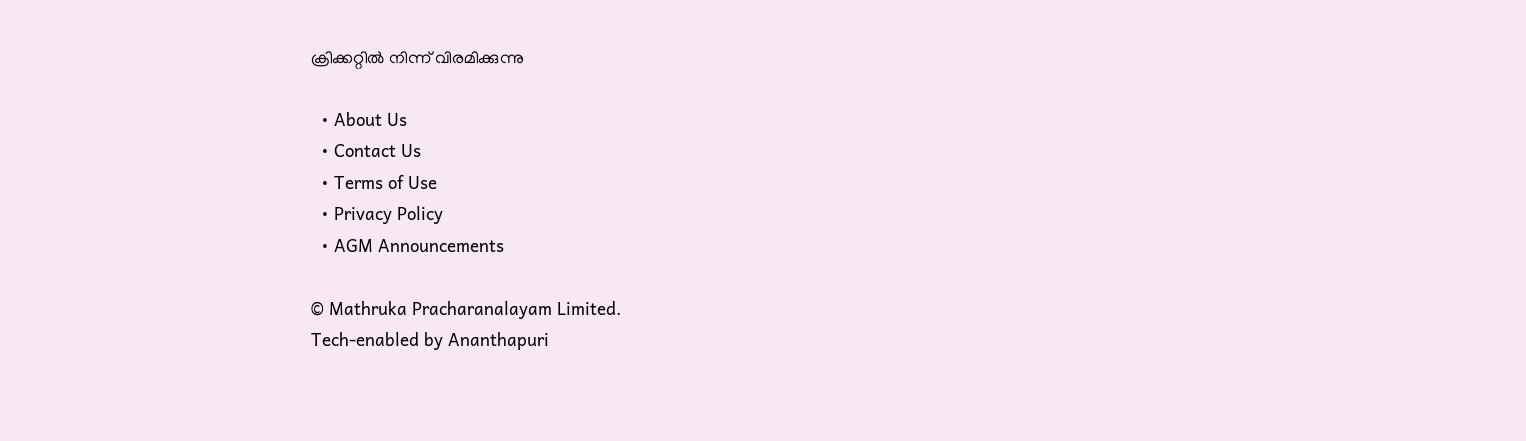ക്രിക്കറ്റില്‍ നിന്ന് വിരമിക്കുന്നു

  • About Us
  • Contact Us
  • Terms of Use
  • Privacy Policy
  • AGM Announcements

© Mathruka Pracharanalayam Limited.
Tech-enabled by Ananthapuri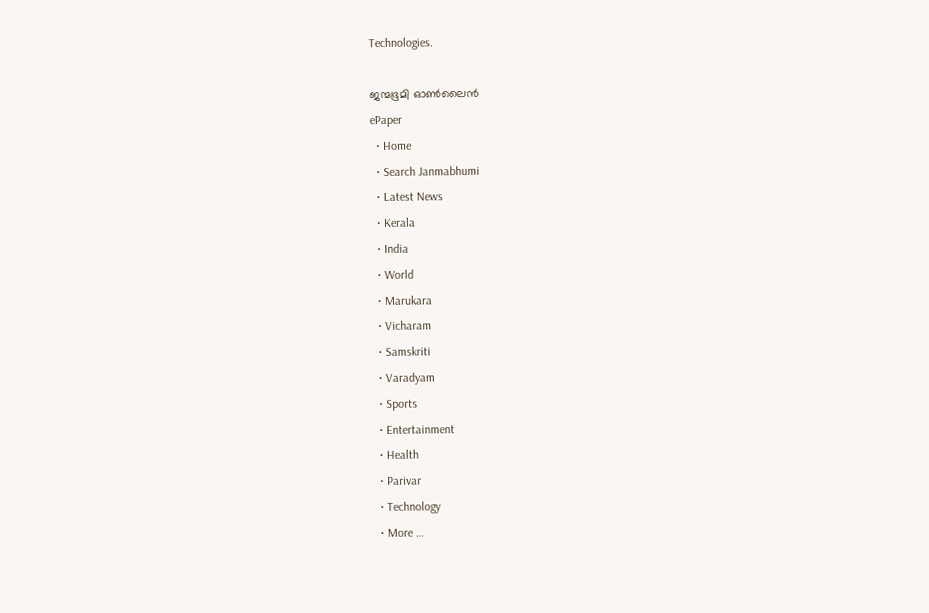Technologies.

ജന്മഭൂമി ഓണ്‍ലൈന്‍
ePaper
  • Home
  • Search Janmabhumi
  • Latest News
  • Kerala
  • India
  • World
  • Marukara
  • Vicharam
  • Samskriti
  • Varadyam
  • Sports
  • Entertainment
  • Health
  • Parivar
  • Technology
  • More …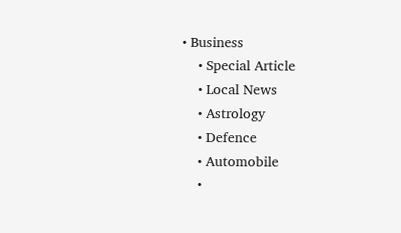• Business
    • Special Article
    • Local News
    • Astrology
    • Defence
    • Automobile
    •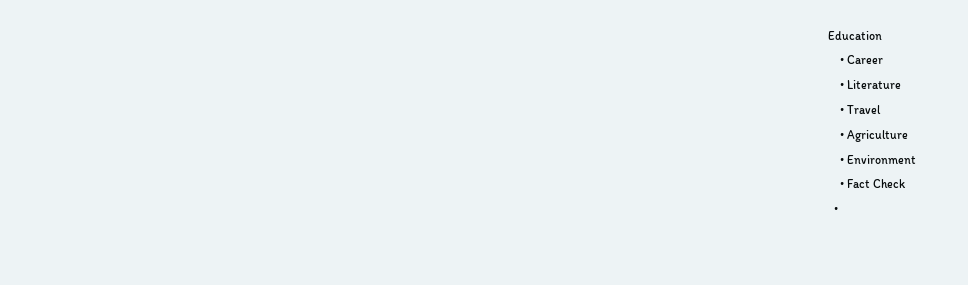Education
    • Career
    • Literature
    • Travel
    • Agriculture
    • Environment
    • Fact Check
  •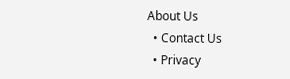About Us
  • Contact Us
  • Privacy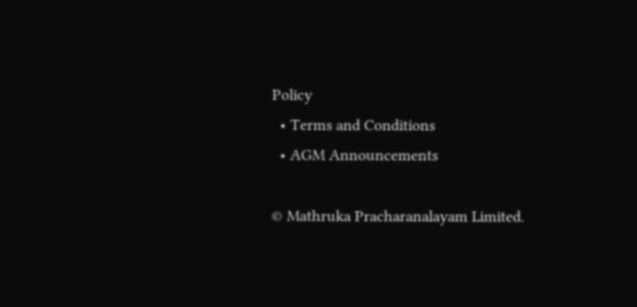Policy
  • Terms and Conditions
  • AGM Announcements

© Mathruka Pracharanalayam Limited.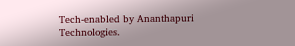Tech-enabled by Ananthapuri Technologies.